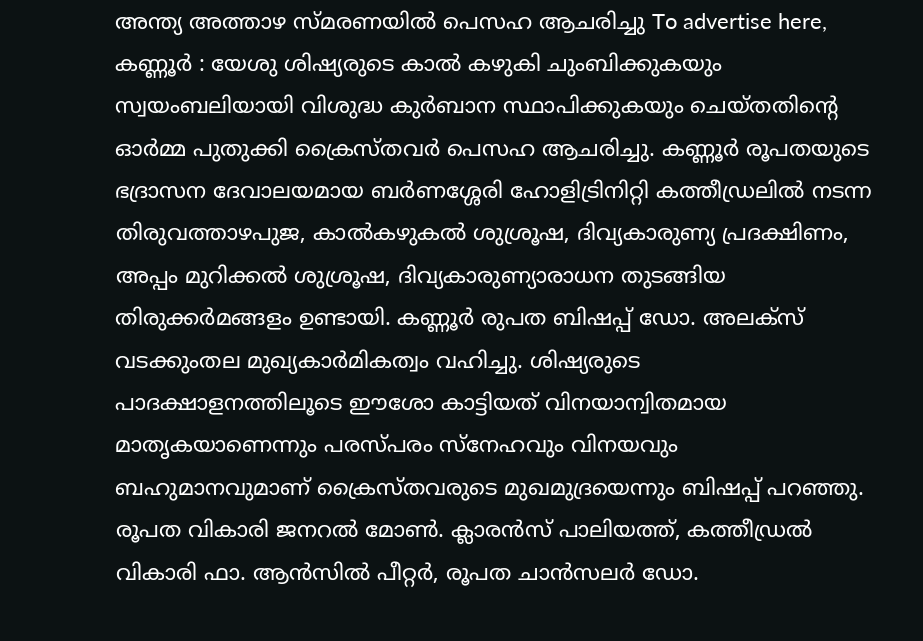അന്ത്യ അത്താഴ സ്മരണയിൽ പെസഹ ആചരിച്ചു To advertise here, കണ്ണൂർ : യേശു ശിഷ്യരുടെ കാൽ കഴുകി ചുംബിക്കുകയും സ്വയംബലിയായി വിശുദ്ധ കുർബാന സ്ഥാപിക്കുകയും ചെയ്തതിന്റെ ഓർമ്മ പുതുക്കി ക്രൈസ്തവർ പെസഹ ആചരിച്ചു. കണ്ണൂർ രൂപതയുടെ ഭദ്രാസന ദേവാലയമായ ബർണശ്ശേരി ഹോളിട്രിനിറ്റി കത്തീഡ്രലിൽ നടന്ന തിരുവത്താഴപുജ, കാൽകഴുകൽ ശുശ്രൂഷ, ദിവ്യകാരുണ്യ പ്രദക്ഷിണം, അപ്പം മുറിക്കൽ ശുശ്രൂഷ, ദിവ്യകാരുണ്യാരാധന തുടങ്ങിയ തിരുക്കർമങ്ങളം ഉണ്ടായി. കണ്ണൂർ രുപത ബിഷപ്പ് ഡോ. അലക്സ് വടക്കുംതല മുഖ്യകാർമികത്വം വഹിച്ചു. ശിഷ്യരുടെ പാദക്ഷാളനത്തിലൂടെ ഈശോ കാട്ടിയത് വിനയാന്വിതമായ മാതൃകയാണെന്നും പരസ്പരം സ്നേഹവും വിനയവും ബഹുമാനവുമാണ് ക്രൈസ്തവരുടെ മുഖമുദ്രയെന്നും ബിഷപ്പ് പറഞ്ഞു. രൂപത വികാരി ജനറൽ മോൺ. ക്ലാരൻസ് പാലിയത്ത്, കത്തീഡ്രൽ വികാരി ഫാ. ആൻസിൽ പീറ്റർ, രൂപത ചാൻസലർ ഡോ.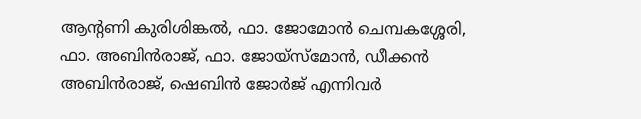ആന്റണി കുരിശിങ്കൽ, ഫാ. ജോമോൻ ചെമ്പകശ്ശേരി, ഫാ. അബിൻരാജ്, ഫാ. ജോയ്സ്മോൻ, ഡീക്കൻ അബിൻരാജ്, ഷെബിൻ ജോർജ് എന്നിവർ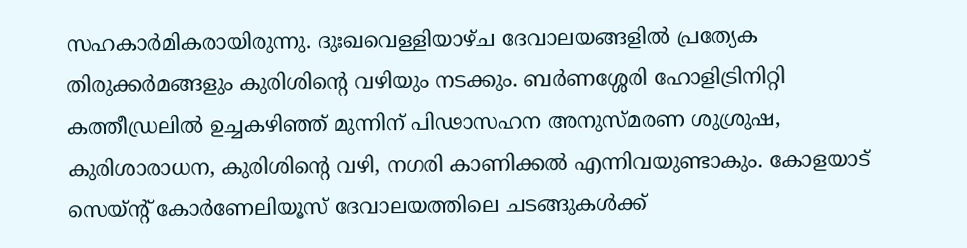സഹകാർമികരായിരുന്നു. ദുഃഖവെള്ളിയാഴ്ച ദേവാലയങ്ങളിൽ പ്രത്യേക തിരുക്കർമങ്ങളും കുരിശിന്റെ വഴിയും നടക്കും. ബർണശ്ശേരി ഹോളിട്രിനിറ്റി കത്തീഡ്രലിൽ ഉച്ചകഴിഞ്ഞ് മുന്നിന് പിഢാസഹന അനുസ്മരണ ശുശ്രുഷ, കുരിശാരാധന, കുരിശിന്റെ വഴി, നഗരി കാണിക്കൽ എന്നിവയുണ്ടാകും. കോളയാട് സെയ്ന്റ് കോർണേലിയൂസ് ദേവാലയത്തിലെ ചടങ്ങുകൾക്ക്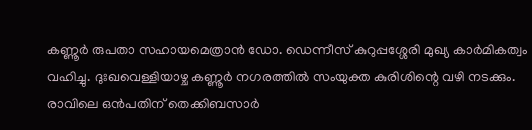കണ്ണൂർ രുപതാ സഹായമെത്രാൻ ഡോ. ഡെന്നീസ് കുറുപ്പശ്ശേരി മുഖ്യ കാർമികത്വം വഹിച്ചു. ദുഃഖവെള്ളിയാഴ്ച കണ്ണൂർ നഗരത്തിൽ സംയുക്ത കുരിശിന്റെ വഴി നടക്കും. രാവിലെ ഒൻപതിന് തെക്കിബസാർ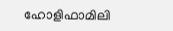ഹോളിഫാമിലി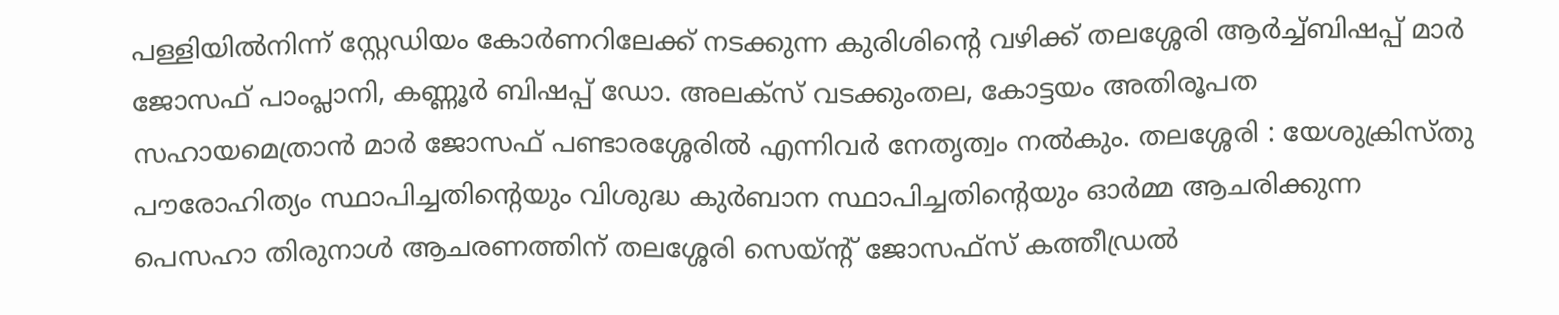പള്ളിയിൽനിന്ന് സ്റ്റേഡിയം കോർണറിലേക്ക് നടക്കുന്ന കുരിശിന്റെ വഴിക്ക് തലശ്ശേരി ആർച്ച്ബിഷപ്പ് മാർ ജോസഫ് പാംപ്ലാനി, കണ്ണൂർ ബിഷപ്പ് ഡോ. അലക്സ് വടക്കുംതല, കോട്ടയം അതിരൂപത സഹായമെത്രാൻ മാർ ജോസഫ് പണ്ടാരശ്ശേരിൽ എന്നിവർ നേതൃത്വം നൽകും. തലശ്ശേരി : യേശുക്രിസ്തു പൗരോഹിത്യം സ്ഥാപിച്ചതിന്റെയും വിശുദ്ധ കുർബാന സ്ഥാപിച്ചതിന്റെയും ഓർമ്മ ആചരിക്കുന്ന പെസഹാ തിരുനാൾ ആചരണത്തിന് തലശ്ശേരി സെയ്ൻ്റ് ജോസഫ്സ് കത്തീഡ്രൽ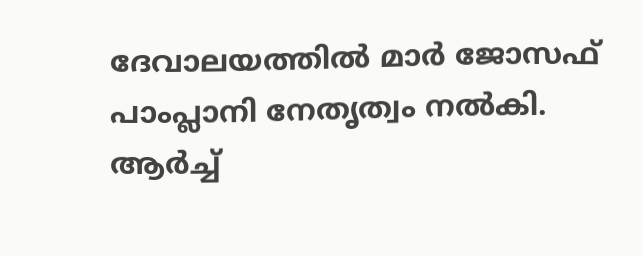ദേവാലയത്തിൽ മാർ ജോസഫ് പാംപ്ലാനി നേതൃത്വം നൽകി. ആർച്ച്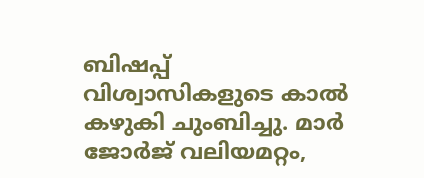ബിഷപ്പ് വിശ്വാസികളുടെ കാൽ കഴുകി ചുംബിച്ചു. മാർ ജോർജ് വലിയമറ്റം,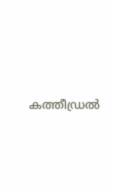കത്തീഡ്രൽ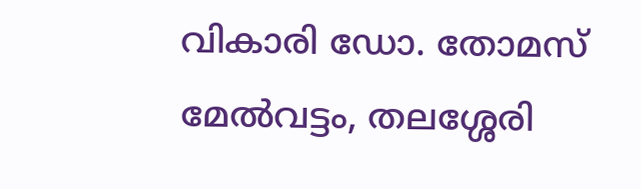വികാരി ഡോ. തോമസ് മേൽവട്ടം, തലശ്ശേരി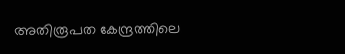അതിരൂപത കേന്ദ്രത്തിലെ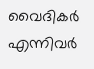വൈദികർ എന്നിവർ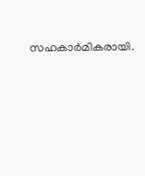സഹകാർമികരായി.